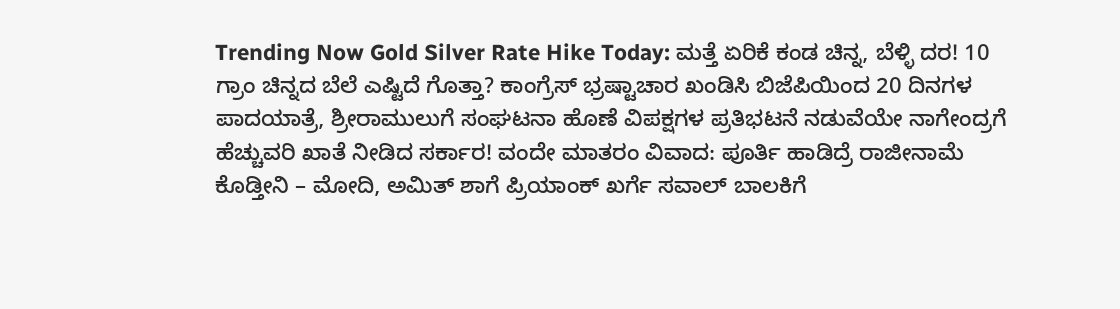Trending Now Gold Silver Rate Hike Today: ಮತ್ತೆ ಏರಿಕೆ ಕಂಡ ಚಿನ್ನ, ಬೆಳ್ಳಿ ದರ! 10 ಗ್ರಾಂ ಚಿನ್ನದ ಬೆಲೆ ಎಷ್ಟಿದೆ ಗೊತ್ತಾ? ಕಾಂಗ್ರೆಸ್ ಭ್ರಷ್ಟಾಚಾರ ಖಂಡಿಸಿ ಬಿಜೆಪಿಯಿಂದ 20 ದಿನಗಳ ಪಾದಯಾತ್ರೆ, ಶ್ರೀರಾಮುಲುಗೆ ಸಂಘಟನಾ ಹೊಣೆ ವಿಪಕ್ಷಗಳ ಪ್ರತಿಭಟನೆ ನಡುವೆಯೇ ನಾಗೇಂದ್ರಗೆ ಹೆಚ್ಚುವರಿ ಖಾತೆ ನೀಡಿದ ಸರ್ಕಾರ! ವಂದೇ ಮಾತರಂ ವಿವಾದ: ಪೂರ್ತಿ ಹಾಡಿದ್ರೆ ರಾಜೀನಾಮೆ ಕೊಡ್ತೀನಿ – ಮೋದಿ, ಅಮಿತ್ ಶಾಗೆ ಪ್ರಿಯಾಂಕ್ ಖರ್ಗೆ ಸವಾಲ್ ಬಾಲಕಿಗೆ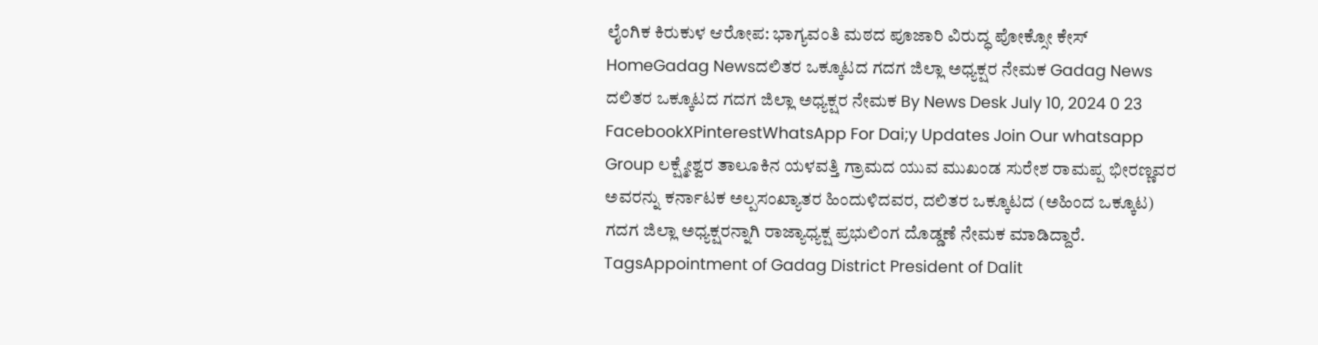ಲೈಂಗಿಕ ಕಿರುಕುಳ ಆರೋಪ: ಭಾಗ್ಯವಂತಿ ಮಠದ ಪೂಜಾರಿ ವಿರುದ್ಧ ಪೋಕ್ಸೋ ಕೇಸ್ HomeGadag Newsದಲಿತರ ಒಕ್ಕೂಟದ ಗದಗ ಜಿಲ್ಲಾ ಅಧ್ಯಕ್ಷರ ನೇಮಕ Gadag News ದಲಿತರ ಒಕ್ಕೂಟದ ಗದಗ ಜಿಲ್ಲಾ ಅಧ್ಯಕ್ಷರ ನೇಮಕ By News Desk July 10, 2024 0 23 FacebookXPinterestWhatsApp For Dai;y Updates Join Our whatsapp Group ಲಕ್ಷ್ಮೇಶ್ವರ ತಾಲೂಕಿನ ಯಳವತ್ತಿ ಗ್ರಾಮದ ಯುವ ಮುಖಂಡ ಸುರೇಶ ರಾಮಪ್ಪ ಭೀರಣ್ಣವರ ಅವರನ್ನು ಕರ್ನಾಟಕ ಅಲ್ಪಸಂಖ್ಯಾತರ ಹಿಂದುಳಿದವರ, ದಲಿತರ ಒಕ್ಕೂಟದ (ಅಹಿಂದ ಒಕ್ಕೂಟ) ಗದಗ ಜಿಲ್ಲಾ ಅಧ್ಯಕ್ಷರನ್ನಾಗಿ ರಾಜ್ಯಾಧ್ಯಕ್ಷ ಪ್ರಭುಲಿಂಗ ದೊಡ್ಡಣೆ ನೇಮಕ ಮಾಡಿದ್ದಾರೆ. TagsAppointment of Gadag District President of Dalit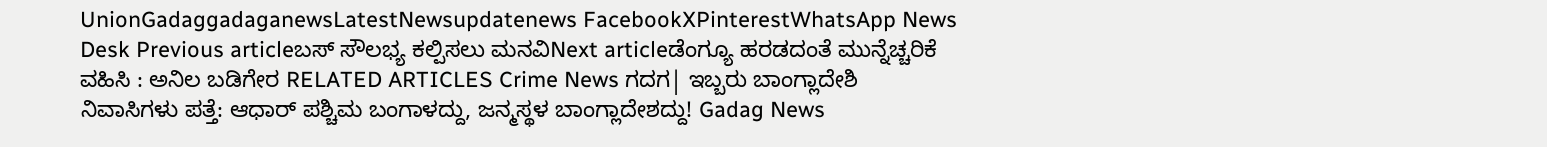UnionGadaggadaganewsLatestNewsupdatenews FacebookXPinterestWhatsApp News Desk Previous articleಬಸ್ ಸೌಲಭ್ಯ ಕಲ್ಪಿಸಲು ಮನವಿNext articleಡೆಂಗ್ಯೂ ಹರಡದಂತೆ ಮುನ್ನೆಚ್ಚರಿಕೆ ವಹಿಸಿ : ಅನಿಲ ಬಡಿಗೇರ RELATED ARTICLES Crime News ಗದಗ| ಇಬ್ಬರು ಬಾಂಗ್ಲಾದೇಶಿ ನಿವಾಸಿಗಳು ಪತ್ತೆ: ಆಧಾರ್ ಪಶ್ಚಿಮ ಬಂಗಾಳದ್ದು, ಜನ್ಮಸ್ಥಳ ಬಾಂಗ್ಲಾದೇಶದ್ದು! Gadag News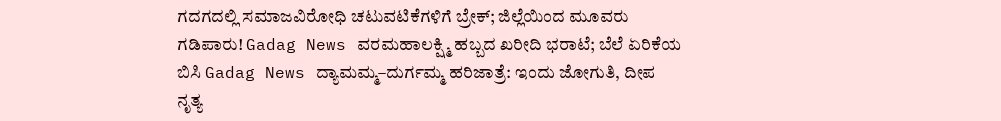ಗದಗದಲ್ಲಿ ಸಮಾಜವಿರೋಧಿ ಚಟುವಟಿಕೆಗಳಿಗೆ ಬ್ರೇಕ್; ಜಿಲ್ಲೆಯಿಂದ ಮೂವರು ಗಡಿಪಾರು! Gadag News ವರಮಹಾಲಕ್ಷ್ಮಿ ಹಬ್ಬದ ಖರೀದಿ ಭರಾಟೆ; ಬೆಲೆ ಏರಿಕೆಯ ಬಿಸಿ Gadag News ದ್ಯಾಮಮ್ಮ–ದುರ್ಗಮ್ಮ ಹರಿಜಾತ್ರೆ: ಇಂದು ಜೋಗುತಿ, ದೀಪ ನೃತ್ಯ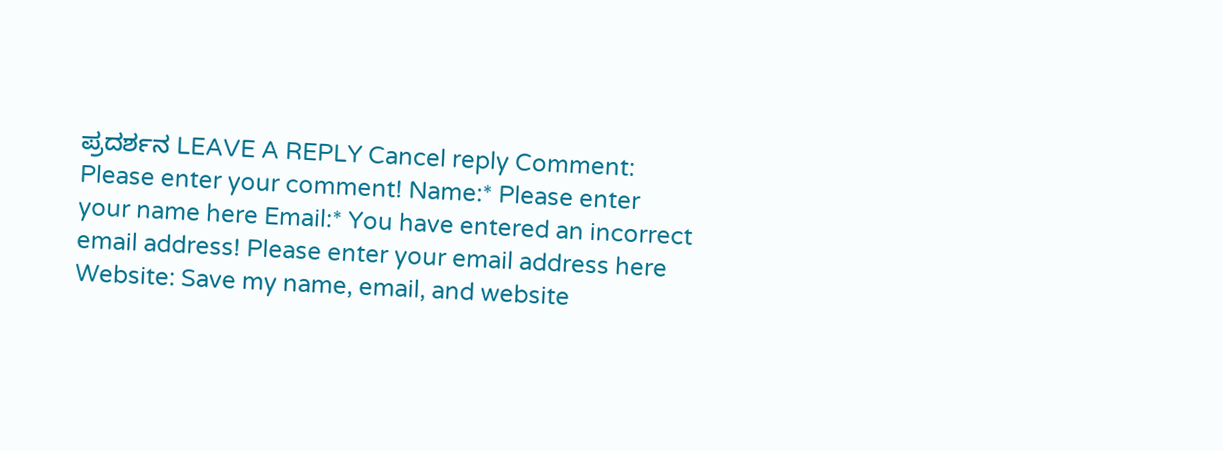ಪ್ರದರ್ಶನ LEAVE A REPLY Cancel reply Comment: Please enter your comment! Name:* Please enter your name here Email:* You have entered an incorrect email address! Please enter your email address here Website: Save my name, email, and website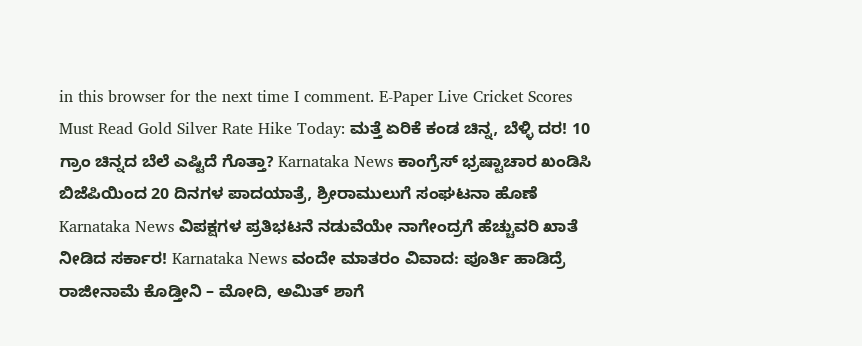in this browser for the next time I comment. E-Paper Live Cricket Scores Must Read Gold Silver Rate Hike Today: ಮತ್ತೆ ಏರಿಕೆ ಕಂಡ ಚಿನ್ನ, ಬೆಳ್ಳಿ ದರ! 10 ಗ್ರಾಂ ಚಿನ್ನದ ಬೆಲೆ ಎಷ್ಟಿದೆ ಗೊತ್ತಾ? Karnataka News ಕಾಂಗ್ರೆಸ್ ಭ್ರಷ್ಟಾಚಾರ ಖಂಡಿಸಿ ಬಿಜೆಪಿಯಿಂದ 20 ದಿನಗಳ ಪಾದಯಾತ್ರೆ, ಶ್ರೀರಾಮುಲುಗೆ ಸಂಘಟನಾ ಹೊಣೆ Karnataka News ವಿಪಕ್ಷಗಳ ಪ್ರತಿಭಟನೆ ನಡುವೆಯೇ ನಾಗೇಂದ್ರಗೆ ಹೆಚ್ಚುವರಿ ಖಾತೆ ನೀಡಿದ ಸರ್ಕಾರ! Karnataka News ವಂದೇ ಮಾತರಂ ವಿವಾದ: ಪೂರ್ತಿ ಹಾಡಿದ್ರೆ ರಾಜೀನಾಮೆ ಕೊಡ್ತೀನಿ – ಮೋದಿ, ಅಮಿತ್ ಶಾಗೆ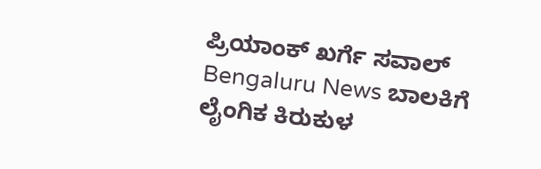ಪ್ರಿಯಾಂಕ್ ಖರ್ಗೆ ಸವಾಲ್ Bengaluru News ಬಾಲಕಿಗೆ ಲೈಂಗಿಕ ಕಿರುಕುಳ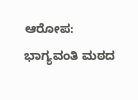ಆರೋಪ: ಭಾಗ್ಯವಂತಿ ಮಠದ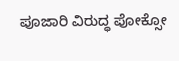ಪೂಜಾರಿ ವಿರುದ್ಧ ಪೋಕ್ಸೋ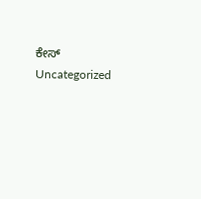ಕೇಸ್ Uncategorized